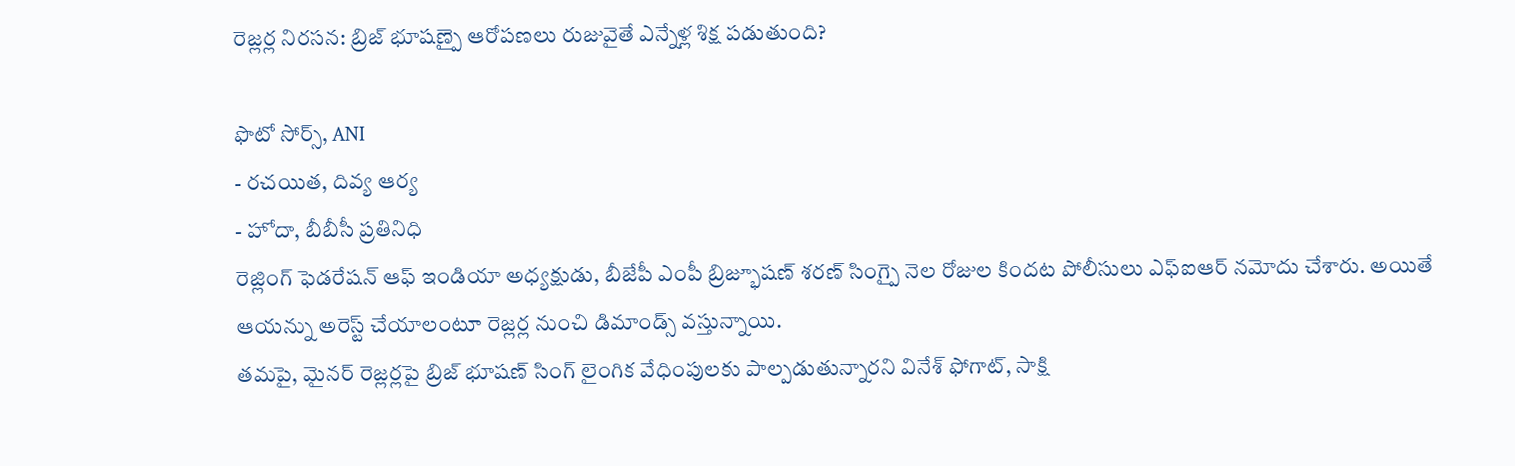రెజ్లర్ల నిరసన: బ్రిజ్ భూషణ్పై ఆరోపణలు రుజువైతే ఎన్నేళ్ల శిక్ష పడుతుంది?

ఫొటో సోర్స్, ANI
- రచయిత, దివ్య ఆర్య
- హోదా, బీబీసీ ప్రతినిధి
రెజ్లింగ్ ఫెడరేషన్ ఆఫ్ ఇండియా అధ్యక్షుడు, బీజేపీ ఎంపీ బ్రిజ్భూషణ్ శరణ్ సింగ్పై నెల రోజుల కిందట పోలీసులు ఎఫ్ఐఆర్ నమోదు చేశారు. అయితే ఆయన్ను అరెస్ట్ చేయాలంటూ రెజ్లర్ల నుంచి డిమాండ్స్ వస్తున్నాయి.
తమపై, మైనర్ రెజ్లర్లపై బ్రిజ్ భూషణ్ సింగ్ లైంగిక వేధింపులకు పాల్పడుతున్నారని వినేశ్ ఫోగాట్, సాక్షి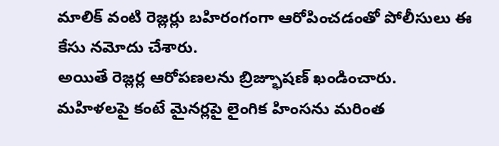మాలిక్ వంటి రెజ్లర్లు బహిరంగంగా ఆరోపించడంతో పోలీసులు ఈ కేసు నమోదు చేశారు.
అయితే రెజ్లర్ల ఆరోపణలను బ్రిజ్భూషణ్ ఖండించారు.
మహిళలపై కంటే మైనర్లపై లైంగిక హింసను మరింత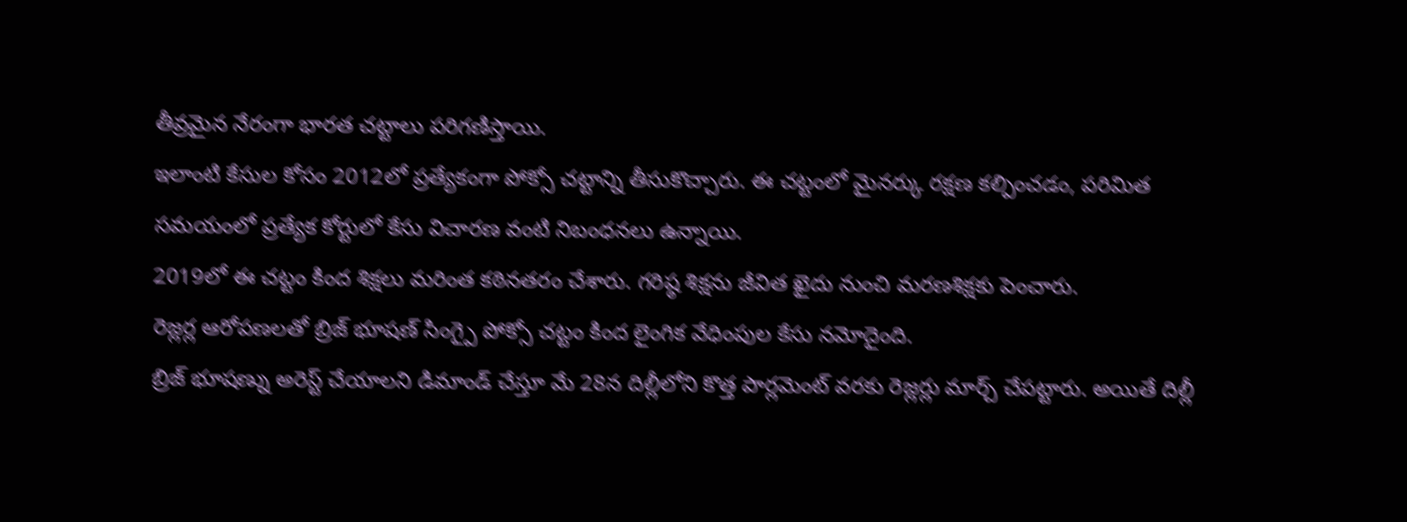తీవ్రమైన నేరంగా భారత చట్టాలు పరిగణిస్తాయి.
ఇలాంటి కేసుల కోసం 2012లో ప్రత్యేకంగా పోక్సో చట్టాన్ని తీసుకొచ్చారు. ఈ చట్టంలో మైనర్కు రక్షణ కల్పించడం, పరిమిత సమయంలో ప్రత్యేక కోర్టులో కేసు విచారణ వంటి నిబంధనలు ఉన్నాయి.
2019లో ఈ చట్టం కింద శిక్షలు మరింత కఠినతరం చేశారు. గరిష్ఠ శిక్షను జీవిత ఖైదు నుంచి మరణశిక్షకు పెంచారు.
రెజ్లర్ల ఆరోపణలతో బ్రిజ్ భూషణ్ సింగ్పై పోక్సో చట్టం కింద లైంగిక వేధింపుల కేసు నమోదైంది.
బ్రిజ్ భూషణ్ను అరెస్ట్ చేయాలని డిమాండ్ చేస్తూ మే 28న దిల్లీలోని కొత్త పార్లమెంట్ వరకు రెజ్లర్లు మార్చ్ చేపట్టారు. అయితే దిల్లీ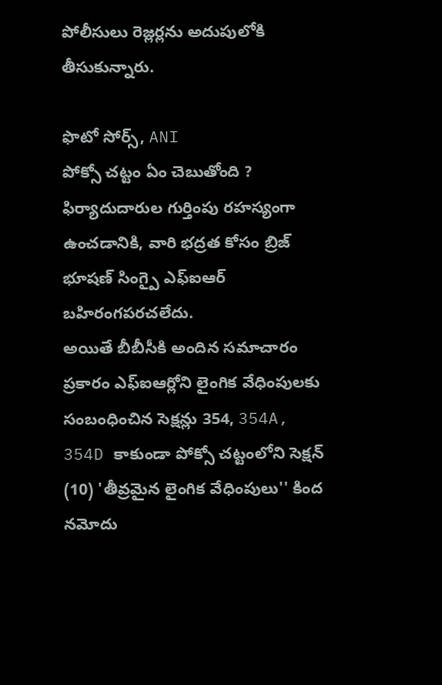పోలీసులు రెజ్లర్లను అదుపులోకి తీసుకున్నారు.

ఫొటో సోర్స్, ANI
పోక్సో చట్టం ఏం చెబుతోంది ?
ఫిర్యాదుదారుల గుర్తింపు రహస్యంగా ఉంచడానికి, వారి భద్రత కోసం బ్రిజ్ భూషణ్ సింగ్పై ఎఫ్ఐఆర్ బహిరంగపరచలేదు.
అయితే బీబీసీకి అందిన సమాచారం ప్రకారం ఎఫ్ఐఆర్లోని లైంగిక వేధింపులకు సంబంధించిన సెక్షన్లు 354, 354A, 354D కాకుండా పోక్సో చట్టంలోని సెక్షన్ (10) 'తీవ్రమైన లైంగిక వేధింపులు'' కింద నమోదు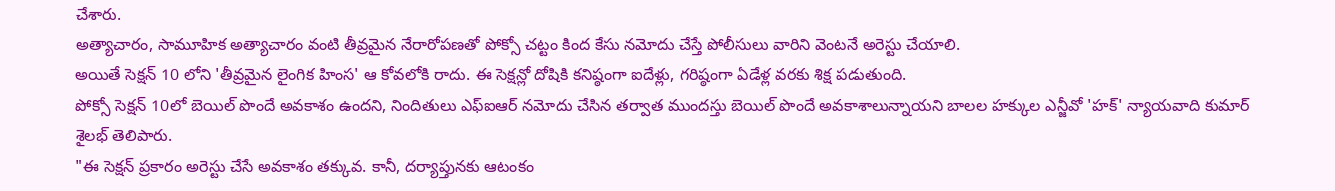చేశారు.
అత్యాచారం, సామూహిక అత్యాచారం వంటి తీవ్రమైన నేరారోపణతో పోక్సో చట్టం కింద కేసు నమోదు చేస్తే పోలీసులు వారిని వెంటనే అరెస్టు చేయాలి.
అయితే సెక్షన్ 10 లోని 'తీవ్రమైన లైంగిక హింస' ఆ కోవలోకి రాదు. ఈ సెక్షన్లో దోషికి కనిష్ఠంగా ఐదేళ్లు, గరిష్ఠంగా ఏడేళ్ల వరకు శిక్ష పడుతుంది.
పోక్సో సెక్షన్ 10లో బెయిల్ పొందే అవకాశం ఉందని, నిందితులు ఎఫ్ఐఆర్ నమోదు చేసిన తర్వాత ముందస్తు బెయిల్ పొందే అవకాశాలున్నాయని బాలల హక్కుల ఎన్జీవో 'హక్' న్యాయవాది కుమార్ శైలభ్ తెలిపారు.
"ఈ సెక్షన్ ప్రకారం అరెస్టు చేసే అవకాశం తక్కువ. కానీ, దర్యాప్తునకు ఆటంకం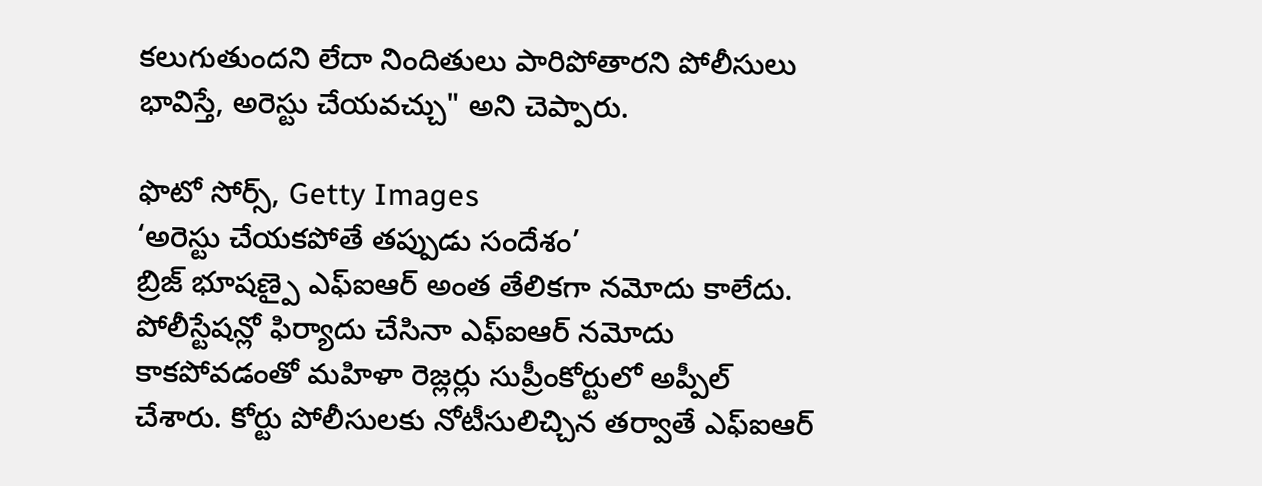కలుగుతుందని లేదా నిందితులు పారిపోతారని పోలీసులు భావిస్తే, అరెస్టు చేయవచ్చు" అని చెప్పారు.

ఫొటో సోర్స్, Getty Images
‘అరెస్టు చేయకపోతే తప్పుడు సందేశం’
బ్రిజ్ భూషణ్పై ఎఫ్ఐఆర్ అంత తేలికగా నమోదు కాలేదు.
పోలీస్టేషన్లో ఫిర్యాదు చేసినా ఎఫ్ఐఆర్ నమోదు కాకపోవడంతో మహిళా రెజ్లర్లు సుప్రీంకోర్టులో అప్పీల్ చేశారు. కోర్టు పోలీసులకు నోటీసులిచ్చిన తర్వాతే ఎఫ్ఐఆర్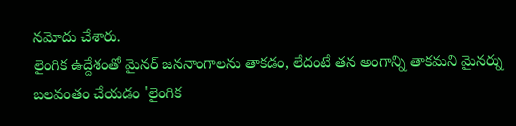నమోదు చేశారు.
లైంగిక ఉద్దేశంతో మైనర్ జననాంగాలను తాకడం, లేదంటే తన అంగాన్ని తాకమని మైనర్ను బలవంతం చేయడం 'లైంగిక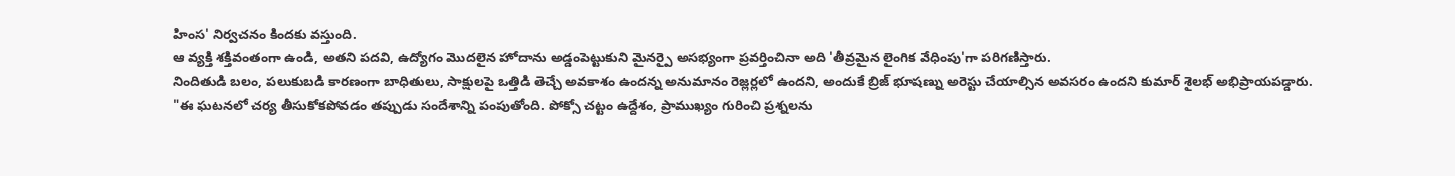హింస' నిర్వచనం కిందకు వస్తుంది.
ఆ వ్యక్తి శక్తివంతంగా ఉండి, అతని పదవి, ఉద్యోగం మొదలైన హోదాను అడ్డంపెట్టుకుని మైనర్పై అసభ్యంగా ప్రవర్తించినా అది 'తీవ్రమైన లైంగిక వేధింపు'గా పరిగణిస్తారు.
నిందితుడి బలం, పలుకుబడి కారణంగా బాధితులు, సాక్షులపై ఒత్తిడి తెచ్చే అవకాశం ఉందన్న అనుమానం రెజ్లర్లలో ఉందని, అందుకే బ్రిజ్ భూషణ్ను అరెస్టు చేయాల్సిన అవసరం ఉందని కుమార్ శైలభ్ అభిప్రాయపడ్డారు.
"ఈ ఘటనలో చర్య తీసుకోకపోవడం తప్పుడు సందేశాన్ని పంపుతోంది. పోక్సో చట్టం ఉద్దేశం, ప్రాముఖ్యం గురించి ప్రశ్నలను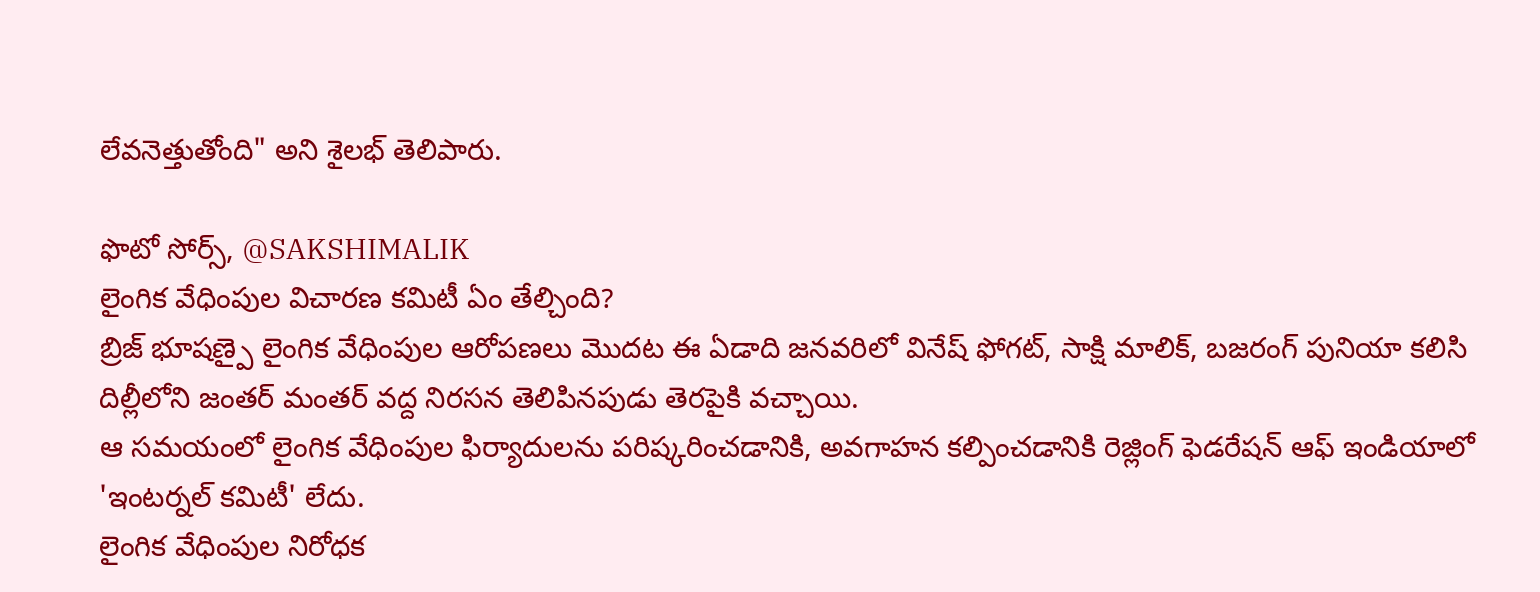లేవనెత్తుతోంది" అని శైలభ్ తెలిపారు.

ఫొటో సోర్స్, @SAKSHIMALIK
లైంగిక వేధింపుల విచారణ కమిటీ ఏం తేల్చింది?
బ్రిజ్ భూషణ్పై లైంగిక వేధింపుల ఆరోపణలు మొదట ఈ ఏడాది జనవరిలో వినేష్ ఫోగట్, సాక్షి మాలిక్, బజరంగ్ పునియా కలిసి దిల్లీలోని జంతర్ మంతర్ వద్ద నిరసన తెలిపినపుడు తెరపైకి వచ్చాయి.
ఆ సమయంలో లైంగిక వేధింపుల ఫిర్యాదులను పరిష్కరించడానికి, అవగాహన కల్పించడానికి రెజ్లింగ్ ఫెడరేషన్ ఆఫ్ ఇండియాలో 'ఇంటర్నల్ కమిటీ' లేదు.
లైంగిక వేధింపుల నిరోధక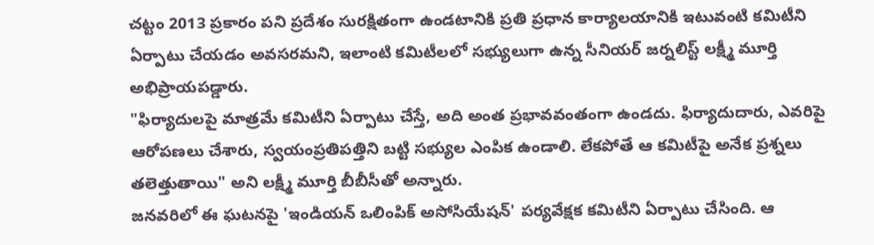చట్టం 2013 ప్రకారం పని ప్రదేశం సురక్షితంగా ఉండటానికి ప్రతి ప్రధాన కార్యాలయానికి ఇటువంటి కమిటీని ఏర్పాటు చేయడం అవసరమని, ఇలాంటి కమిటీలలో సభ్యులుగా ఉన్న సీనియర్ జర్నలిస్ట్ లక్ష్మీ మూర్తి అభిప్రాయపడ్డారు.
"ఫిర్యాదులపై మాత్రమే కమిటీని ఏర్పాటు చేస్తే, అది అంత ప్రభావవంతంగా ఉండదు. ఫిర్యాదుదారు, ఎవరిపై ఆరోపణలు చేశారు, స్వయంప్రతిపత్తిని బట్టి సభ్యుల ఎంపిక ఉండాలి. లేకపోతే ఆ కమిటీపై అనేక ప్రశ్నలు తలెత్తుతాయి" అని లక్ష్మీ మూర్తి బీబీసీతో అన్నారు.
జనవరిలో ఈ ఘటనపై 'ఇండియన్ ఒలింపిక్ అసోసియేషన్' పర్యవేక్షక కమిటీని ఏర్పాటు చేసింది. ఆ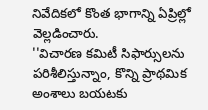నివేదికలో కొంత భాగాన్ని ఏప్రిల్లో వెల్లడించారు.
''విచారణ కమిటీ సిఫార్సులను పరిశీలిస్తున్నాం, కొన్ని ప్రాథమిక అంశాలు బయటకు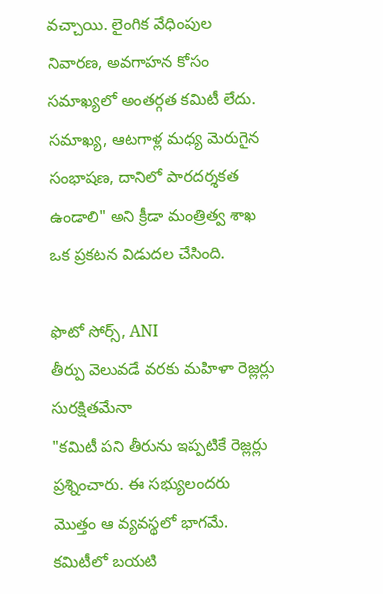వచ్చాయి. లైంగిక వేధింపుల నివారణ, అవగాహన కోసం సమాఖ్యలో అంతర్గత కమిటీ లేదు. సమాఖ్య, ఆటగాళ్ల మధ్య మెరుగైన సంభాషణ, దానిలో పారదర్శకత ఉండాలి" అని క్రీడా మంత్రిత్వ శాఖ ఒక ప్రకటన విడుదల చేసింది.

ఫొటో సోర్స్, ANI
తీర్పు వెలువడే వరకు మహిళా రెజ్లర్లు సురక్షితమేనా
"కమిటీ పని తీరును ఇప్పటికే రెజ్లర్లు ప్రశ్నించారు. ఈ సభ్యులందరు మొత్తం ఆ వ్యవస్థలో భాగమే. కమిటీలో బయటి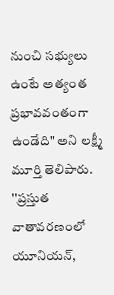నుంచి సభ్యులు ఉంటే అత్యంత ప్రభావవంతంగా ఉండేది" అని లక్ష్మీ మూర్తి తెలిపారు.
''ప్రస్తుత వాతావరణంలో యూనియన్,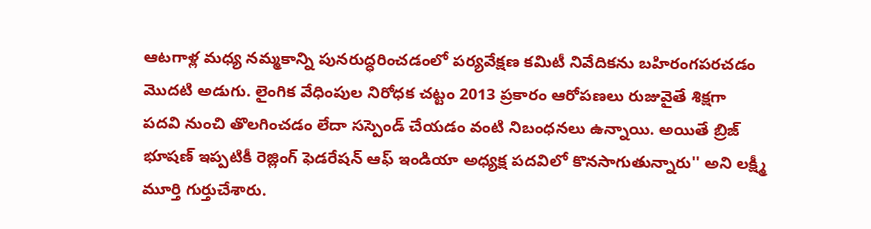ఆటగాళ్ల మధ్య నమ్మకాన్ని పునరుద్ధరించడంలో పర్యవేక్షణ కమిటీ నివేదికను బహిరంగపరచడం మొదటి అడుగు. లైంగిక వేధింపుల నిరోధక చట్టం 2013 ప్రకారం ఆరోపణలు రుజువైతే శిక్షగా పదవి నుంచి తొలగించడం లేదా సస్పెండ్ చేయడం వంటి నిబంధనలు ఉన్నాయి. అయితే బ్రిజ్ భూషణ్ ఇప్పటికీ రెజ్లింగ్ ఫెడరేషన్ ఆఫ్ ఇండియా అధ్యక్ష పదవిలో కొనసాగుతున్నారు'' అని లక్ష్మీ మూర్తి గుర్తుచేశారు.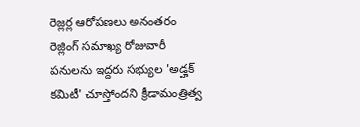రెజ్లర్ల ఆరోపణలు అనంతరం రెజ్లింగ్ సమాఖ్య రోజువారీ పనులను ఇద్దరు సభ్యుల 'అడ్హక్ కమిటీ' చూస్తోందని క్రీడామంత్రిత్వ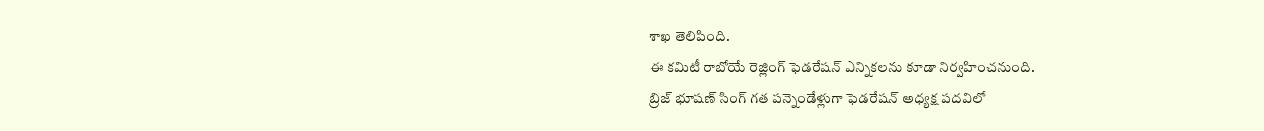శాఖ తెలిపింది.
ఈ కమిటీ రాబోయే రెజ్లింగ్ ఫెడరేషన్ ఎన్నికలను కూడా నిర్వహించనుంది.
బ్రిజ్ భూషణ్ సింగ్ గత పన్నెండేళ్లుగా ఫెడరేషన్ అధ్యక్ష పదవిలో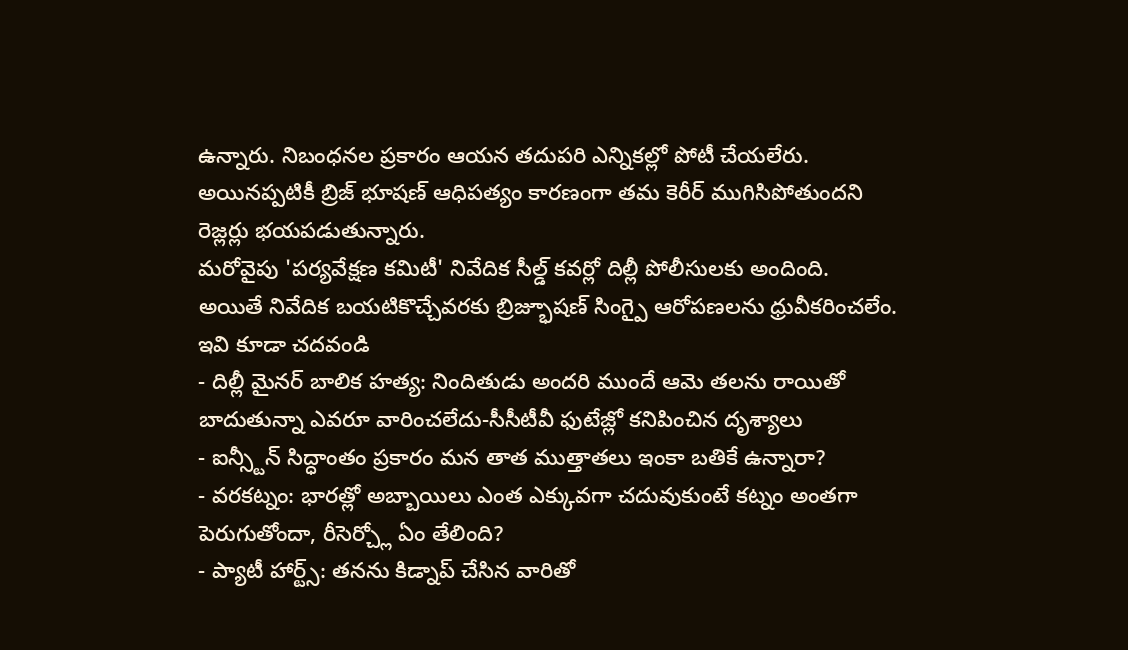ఉన్నారు. నిబంధనల ప్రకారం ఆయన తదుపరి ఎన్నికల్లో పోటీ చేయలేరు.
అయినప్పటికీ బ్రిజ్ భూషణ్ ఆధిపత్యం కారణంగా తమ కెరీర్ ముగిసిపోతుందని రెజ్లర్లు భయపడుతున్నారు.
మరోవైపు 'పర్యవేక్షణ కమిటీ' నివేదిక సీల్డ్ కవర్లో దిల్లీ పోలీసులకు అందింది.
అయితే నివేదిక బయటికొచ్చేవరకు బ్రిజ్భూషణ్ సింగ్పై ఆరోపణలను ధ్రువీకరించలేం.
ఇవి కూడా చదవండి
- దిల్లీ మైనర్ బాలిక హత్య: నిందితుడు అందరి ముందే ఆమె తలను రాయితో బాదుతున్నా ఎవరూ వారించలేదు-సీసీటీవీ ఫుటేజ్లో కనిపించిన దృశ్యాలు
- ఐన్స్టీన్ సిద్ధాంతం ప్రకారం మన తాత ముత్తాతలు ఇంకా బతికే ఉన్నారా?
- వరకట్నం: భారత్లో అబ్బాయిలు ఎంత ఎక్కువగా చదువుకుంటే కట్నం అంతగా పెరుగుతోందా, రీసెర్చ్లో ఏం తేలింది?
- ప్యాటీ హార్ట్స్: తనను కిడ్నాప్ చేసిన వారితో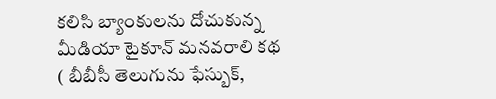కలిసి బ్యాంకులను దోచుకున్న మీడియా టైకూన్ మనవరాలి కథ
( బీబీసీ తెలుగును ఫేస్బుక్,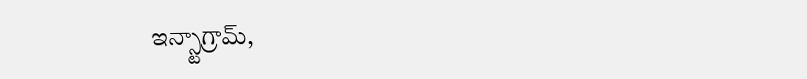ఇన్స్టాగ్రామ్,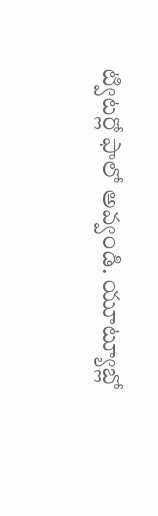ట్విటర్లో ఫాలో అవ్వండి. యూట్యూబ్లో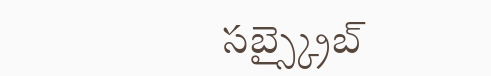సబ్స్క్రైబ్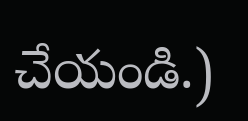చేయండి.)